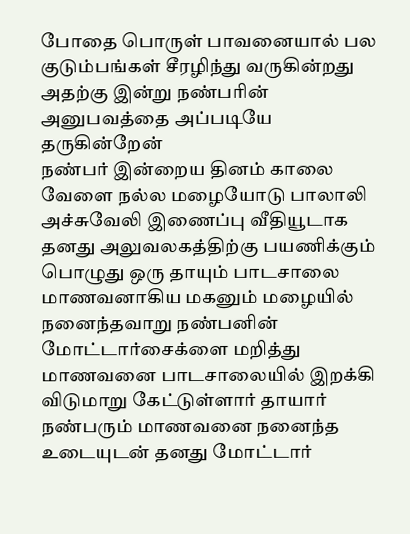போதை பொருள் பாவனையால் பல குடும்பங்கள் சீரழிந்து வருகின்றது அதற்கு இன்று நண்பரின் அனுபவத்தை அப்படியே தருகின்றேன்
நண்பர் இன்றைய தினம் காலை வேளை நல்ல மழையோடு பாலாலி அச்சுவேலி இணைப்பு வீதியூடாக தனது அலுவலகத்திற்கு பயணிக்கும் பொழுது ஒரு தாயும் பாடசாலை மாணவனாகிய மகனும் மழையில் நனைந்தவாறு நண்பனின் மோட்டார்சைக்ளை மறித்து மாணவனை பாடசாலையில் இறக்கி விடுமாறு கேட்டுள்ளார் தாயார்
நண்பரும் மாணவனை நனைந்த உடையுடன் தனது மோட்டார்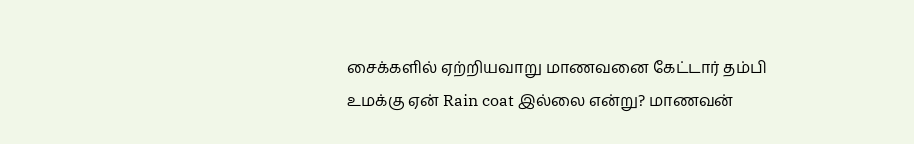சைக்களில் ஏற்றியவாறு மாணவனை கேட்டார் தம்பி உமக்கு ஏன் Rain coat இல்லை என்று? மாணவன்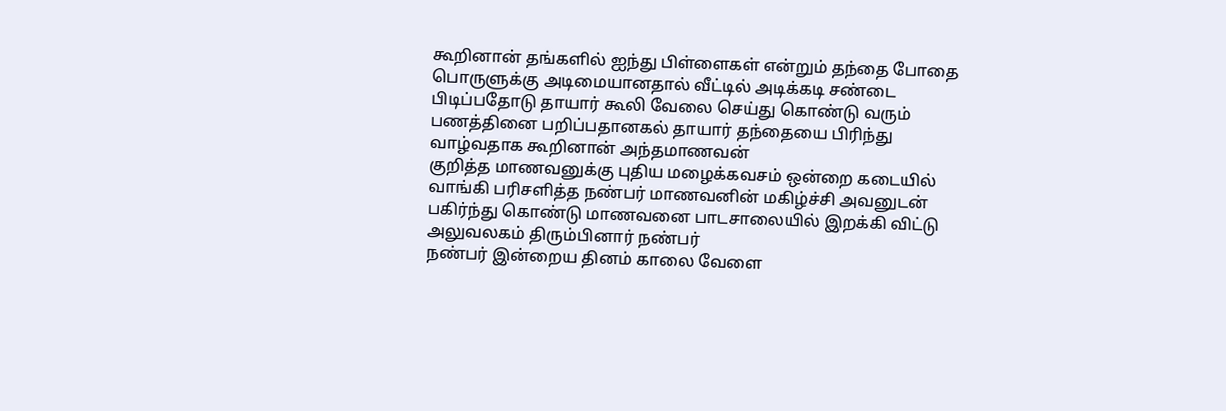கூறினான் தங்களில் ஐந்து பிள்ளைகள் என்றும் தந்தை போதை பொருளுக்கு அடிமையானதால் வீட்டில் அடிக்கடி சண்டை பிடிப்பதோடு தாயார் கூலி வேலை செய்து கொண்டு வரும் பணத்தினை பறிப்பதானகல் தாயார் தந்தையை பிரிந்து வாழ்வதாக கூறினான் அந்தமாணவன்
குறித்த மாணவனுக்கு புதிய மழைக்கவசம் ஒன்றை கடையில் வாங்கி பரிசளித்த நண்பர் மாணவனின் மகிழ்ச்சி அவனுடன் பகிர்ந்து கொண்டு மாணவனை பாடசாலையில் இறக்கி விட்டு அலுவலகம் திரும்பினார் நண்பர்
நண்பர் இன்றைய தினம் காலை வேளை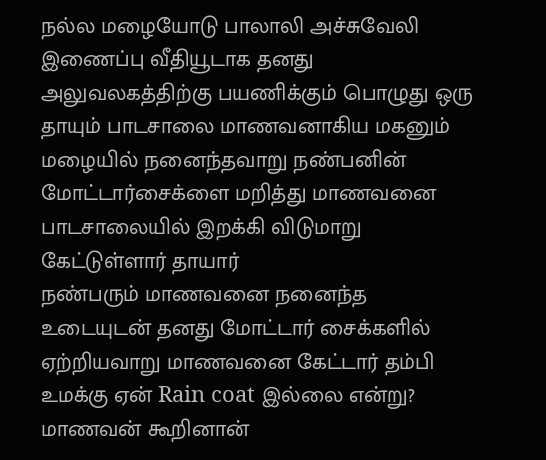நல்ல மழையோடு பாலாலி அச்சுவேலி இணைப்பு வீதியூடாக தனது அலுவலகத்திற்கு பயணிக்கும் பொழுது ஒரு தாயும் பாடசாலை மாணவனாகிய மகனும் மழையில் நனைந்தவாறு நண்பனின் மோட்டார்சைக்ளை மறித்து மாணவனை பாடசாலையில் இறக்கி விடுமாறு கேட்டுள்ளார் தாயார்
நண்பரும் மாணவனை நனைந்த உடையுடன் தனது மோட்டார் சைக்களில் ஏற்றியவாறு மாணவனை கேட்டார் தம்பி உமக்கு ஏன் Rain coat இல்லை என்று? மாணவன் கூறினான்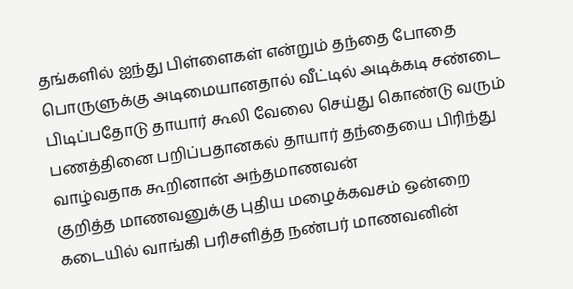தங்களில் ஐந்து பிள்ளைகள் என்றும் தந்தை போதை பொருளுக்கு அடிமையானதால் வீட்டில் அடிக்கடி சண்டை பிடிப்பதோடு தாயார் கூலி வேலை செய்து கொண்டு வரும் பணத்தினை பறிப்பதானகல் தாயார் தந்தையை பிரிந்து வாழ்வதாக கூறினான் அந்தமாணவன்
குறித்த மாணவனுக்கு புதிய மழைக்கவசம் ஒன்றை கடையில் வாங்கி பரிசளித்த நண்பர் மாணவனின்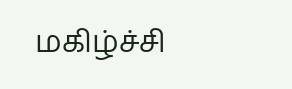மகிழ்ச்சி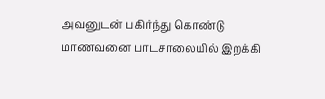அவனுடன் பகிர்ந்து கொண்டு மாணவனை பாடசாலையில் இறக்கி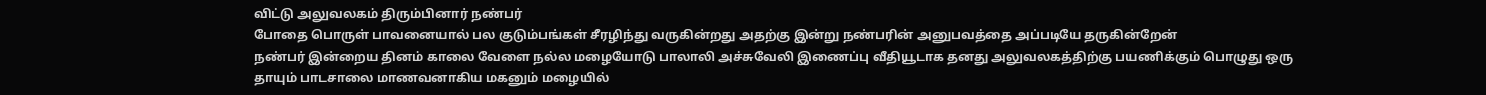விட்டு அலுவலகம் திரும்பினார் நண்பர்
போதை பொருள் பாவனையால் பல குடும்பங்கள் சீரழிந்து வருகின்றது அதற்கு இன்று நண்பரின் அனுபவத்தை அப்படியே தருகின்றேன்
நண்பர் இன்றைய தினம் காலை வேளை நல்ல மழையோடு பாலாலி அச்சுவேலி இணைப்பு வீதியூடாக தனது அலுவலகத்திற்கு பயணிக்கும் பொழுது ஒரு தாயும் பாடசாலை மாணவனாகிய மகனும் மழையில்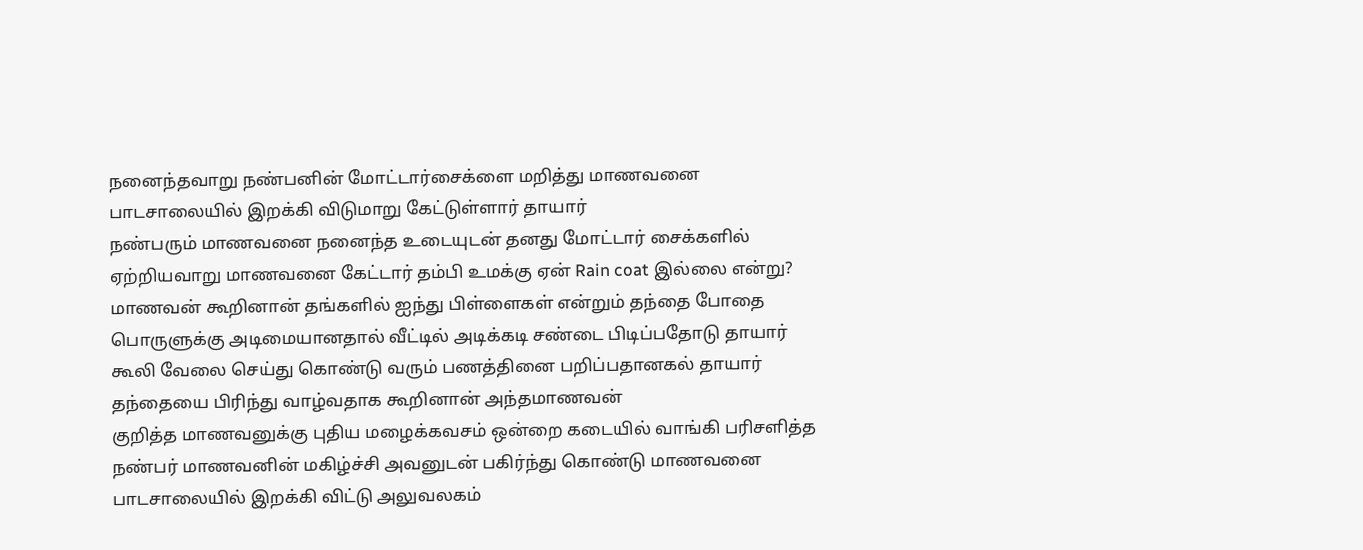நனைந்தவாறு நண்பனின் மோட்டார்சைக்ளை மறித்து மாணவனை பாடசாலையில் இறக்கி விடுமாறு கேட்டுள்ளார் தாயார்
நண்பரும் மாணவனை நனைந்த உடையுடன் தனது மோட்டார் சைக்களில் ஏற்றியவாறு மாணவனை கேட்டார் தம்பி உமக்கு ஏன் Rain coat இல்லை என்று? மாணவன் கூறினான் தங்களில் ஐந்து பிள்ளைகள் என்றும் தந்தை போதை பொருளுக்கு அடிமையானதால் வீட்டில் அடிக்கடி சண்டை பிடிப்பதோடு தாயார் கூலி வேலை செய்து கொண்டு வரும் பணத்தினை பறிப்பதானகல் தாயார் தந்தையை பிரிந்து வாழ்வதாக கூறினான் அந்தமாணவன்
குறித்த மாணவனுக்கு புதிய மழைக்கவசம் ஒன்றை கடையில் வாங்கி பரிசளித்த நண்பர் மாணவனின் மகிழ்ச்சி அவனுடன் பகிர்ந்து கொண்டு மாணவனை பாடசாலையில் இறக்கி விட்டு அலுவலகம்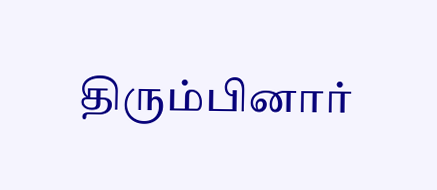திரும்பினார்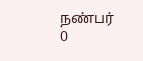நண்பர்
0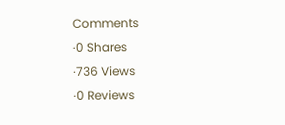Comments
·0 Shares
·736 Views
·0 Reviews